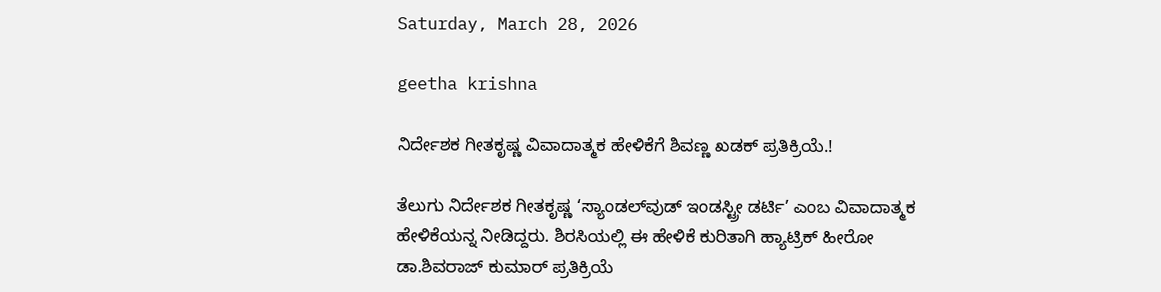Saturday, March 28, 2026

geetha krishna

ನಿರ್ದೇಶಕ ಗೀತಕೃಷ್ಣ ವಿವಾದಾತ್ಮಕ ಹೇಳಿಕೆಗೆ ಶಿವಣ್ಣ ಖಡಕ್ ಪ್ರತಿಕ್ರಿಯೆ.!

ತೆಲುಗು ನಿರ್ದೇಶಕ ಗೀತಕೃಷ್ಣ ‘ಸ್ಯಾಂಡಲ್‌ವುಡ್ ಇಂಡಸ್ಟ್ರೀ ಡರ್ಟಿ’ ಎಂಬ ವಿವಾದಾತ್ಮಕ ಹೇಳಿಕೆಯನ್ನ ನೀಡಿದ್ದರು. ಶಿರಸಿಯಲ್ಲಿ ಈ ಹೇಳಿಕೆ ಕುರಿತಾಗಿ ಹ್ಯಾಟ್ರಿಕ್ ಹೀರೋ ಡಾ.ಶಿವರಾಜ್‌ ಕುಮಾರ್ ಪ್ರತಿಕ್ರಿಯೆ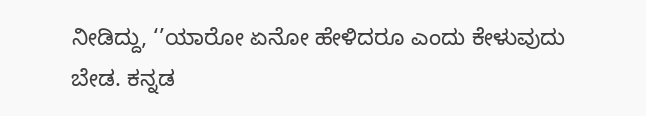ನೀಡಿದ್ದು, ‘’ಯಾರೋ ಏನೋ ಹೇಳಿದರೂ ಎಂದು ಕೇಳುವುದು ಬೇಡ. ಕನ್ನಡ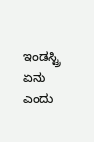ಇಂಡಸ್ಟ್ರಿ ಏನು ಎಂದು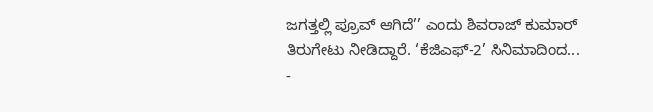ಜಗತ್ತಲ್ಲಿ ಪ್ರೂವ್ ಆಗಿದೆ’’ ಎಂದು ಶಿವರಾಜ್ ಕುಮಾರ್ ತಿರುಗೇಟು ನೀಡಿದ್ದಾರೆ. ‘ಕೆಜಿಎಫ್-2’ ಸಿನಿಮಾದಿಂದ...
-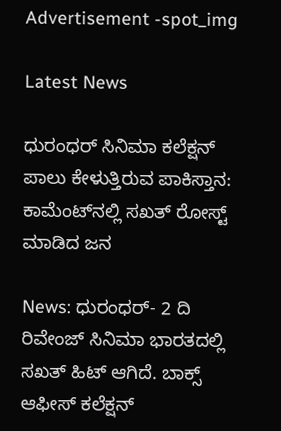Advertisement -spot_img

Latest News

ಧುರಂಧರ್ ಸಿನಿಮಾ ಕಲೆಕ್ಷನ್ ಪಾಲು ಕೇಳುತ್ತಿರುವ ಪಾಕಿಸ್ತಾನ: ಕಾಮೆಂಟ್‌ನಲ್ಲಿ ಸಖತ್ ರೋಸ್ಟ್ ಮಾಡಿದ ಜನ

News: ಧುರಂಧರ್- 2 ದಿ ರಿವೇಂಜ್ ಸಿನಿಮಾ ಭಾರತದಲ್ಲಿ ಸಖತ್ ಹಿಟ್ ಆಗಿದೆ. ಬಾಕ್ಸ್ ಆಫೀಸ್ ಕಲೆಕ್ಷನ್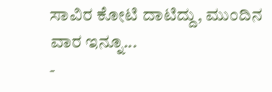ಸಾವಿರ ಕೋಟಿ ದಾಟಿದ್ದು, ಮುಂದಿನ ವಾರ ಇನ್ನೂ...
-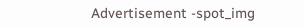Advertisement -spot_img